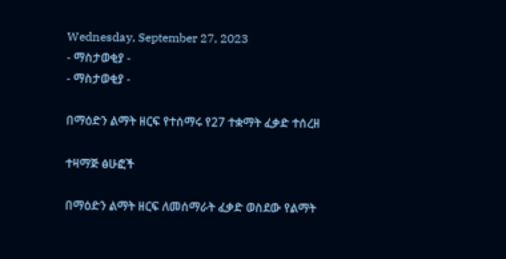Wednesday, September 27, 2023
- ማስታወቂያ -
- ማስታወቂያ -

በማዕድን ልማት ዘርፍ የተሰማሩ የ27 ተቋማት ፈቃድ ተሰረዘ

ተዛማጅ ፅሁፎች

በማዕድን ልማት ዘርፍ ለመሰማራት ፈቃድ ወስደው የልማት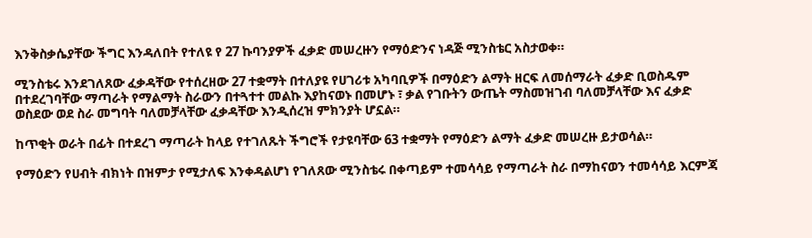እንቅስቃሴያቸው ችግር እንዳለበት የተለዩ የ 27 ኩባንያዎች ፈቃድ መሠረዙን የማዕድንና ነዳጅ ሚንስቴር አስታወቀ።

ሚንስቴሩ እንደገለጸው ፈቃዳቸው የተሰረዘው 27 ተቋማት በተለያዩ የሀገሪቱ አካባቢዎች በማዕድን ልማት ዘርፍ ለመሰማራት ፈቃድ ቢወስዱም በተደረገባቸው ማጣራት የማልማት ስራውን በተጓተተ መልኩ እያከናወኑ በመሆኑ ፣ ቃል የገቡትን ውጤት ማስመዝገብ ባለመቻላቸው እና ፈቃድ ወስደው ወደ ስራ መግባት ባለመቻላቸው ፈቃዳቸው እንዲሰረዝ ምክንያት ሆኗል።

ከጥቂት ወራት በፊት በተደረገ ማጣራት ከላይ የተገለጹት ችግሮች የታዩባቸው 63 ተቋማት የማዕድን ልማት ፈቃድ መሠረዙ ይታወሳል።

የማዕድን የሀብት ብክነት በዝምታ የሚታለፍ እንቀዳልሆነ የገለጸው ሚንስቴሩ በቀጣይም ተመሳሳይ የማጣራት ስራ በማከናወን ተመሳሳይ እርምጃ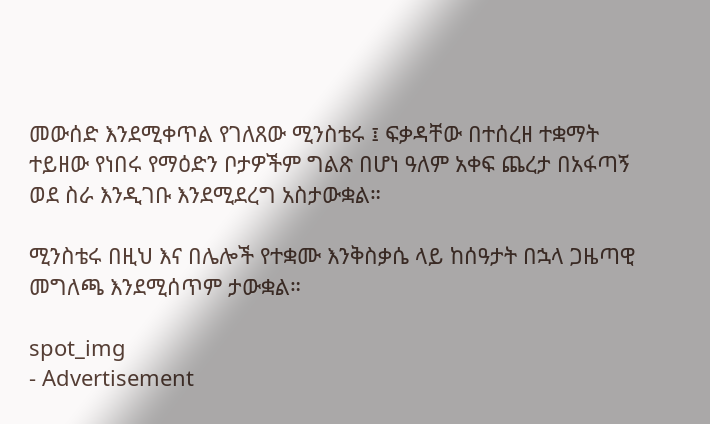መውሰድ እንደሚቀጥል የገለጸው ሚንስቴሩ ፤ ፍቃዳቸው በተሰረዘ ተቋማት ተይዘው የነበሩ የማዕድን ቦታዎችም ግልጽ በሆነ ዓለም አቀፍ ጨረታ በአፋጣኝ ወደ ስራ እንዲገቡ እንደሚደረግ አስታውቋል።

ሚንስቴሩ በዚህ እና በሌሎች የተቋሙ እንቅስቃሴ ላይ ከሰዓታት በኋላ ጋዜጣዊ መግለጫ እንደሚሰጥም ታውቋል።

spot_img
- Advertisement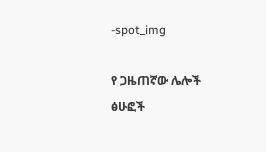-spot_img

የ ጋዜጠኛው ሌሎች ፅሁፎች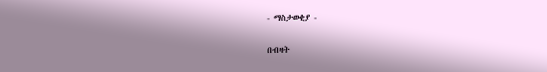- ማስታወቂያ -

በብዛት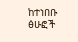ከተነበቡ ፅሁፎች